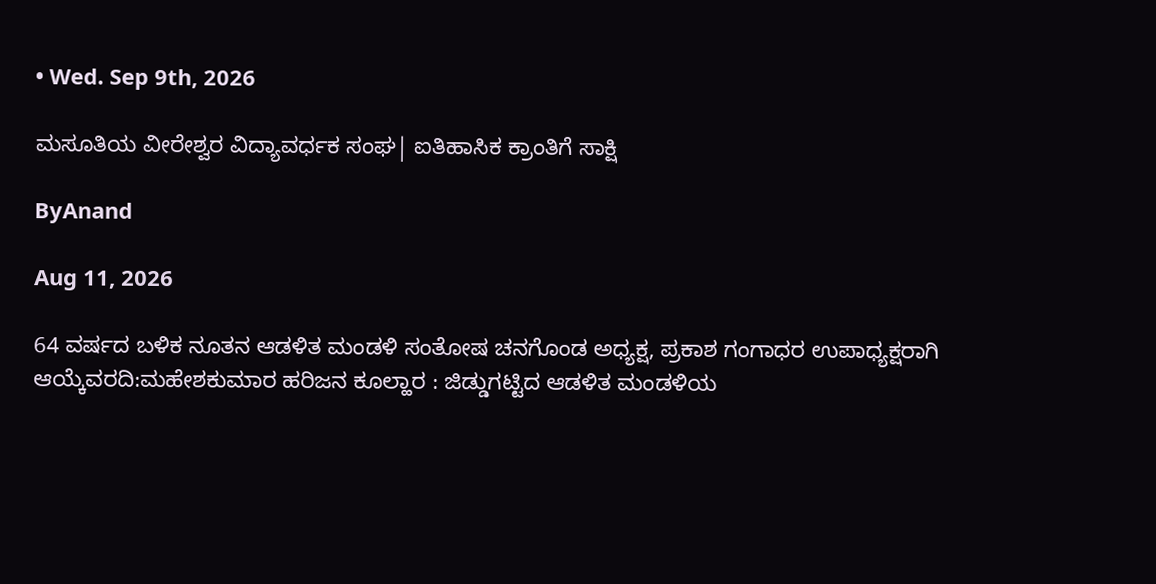• Wed. Sep 9th, 2026

ಮಸೂತಿಯ ವೀರೇಶ್ವರ ವಿದ್ಯಾವರ್ಧಕ ಸಂಘ| ಐತಿಹಾಸಿಕ ಕ್ರಾಂತಿಗೆ ಸಾಕ್ಷಿ

ByAnand

Aug 11, 2026

64 ವರ್ಷದ ಬಳಿಕ ನೂತನ ಆಡಳಿತ ಮಂಡಳಿ ಸಂತೋಷ ಚನಗೊಂಡ ಅಧ್ಯಕ್ಷ, ಪ್ರಕಾಶ ಗಂಗಾಧರ ಉಪಾಧ್ಯಕ್ಷರಾಗಿ ಆಯ್ಕೆವರದಿ:ಮಹೇಶಕುಮಾರ ಹರಿಜನ ಕೂಲ್ಹಾರ : ಜಿಡ್ಡುಗಟ್ಟಿದ ಆಡಳಿತ ಮಂಡಳಿಯ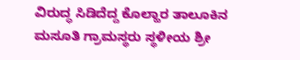ವಿರುದ್ಧ ಸಿಡಿದೆದ್ದ ಕೊಲ್ಹಾರ ತಾಲೂಕಿನ ಮಸೂತಿ ಗ್ರಾಮಸ್ಥರು ಸ್ಥಳೀಯ ಶ್ರೀ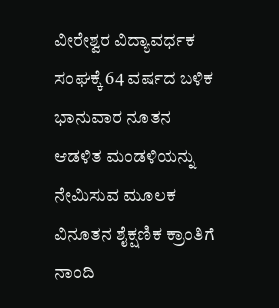ವೀರೇಶ್ವರ ವಿದ್ಯಾವರ್ಧಕ ಸಂಘಕ್ಕೆ 64 ವರ್ಷದ ಬಳಿಕ ಭಾನುವಾರ ನೂತನ ಆಡಳಿತ ಮಂಡಳಿಯನ್ನು ನೇಮಿಸುವ ಮೂಲಕ ವಿನೂತನ ಶೈಕ್ಷಣಿಕ ಕ್ರಾಂತಿಗೆ ನಾಂದಿ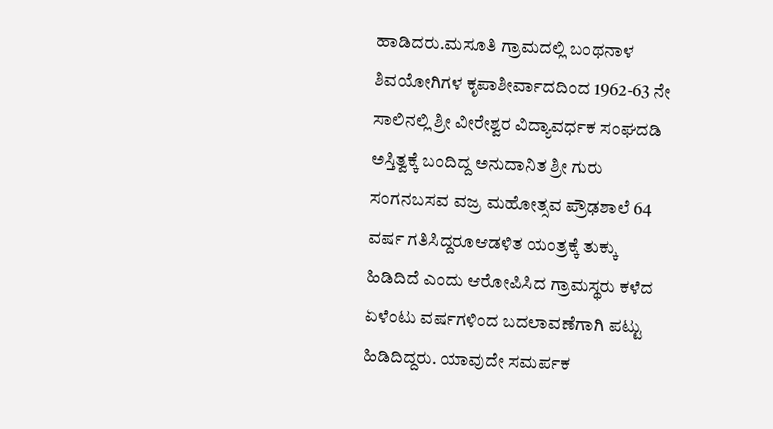ಹಾಡಿದರು.ಮಸೂತಿ ಗ್ರಾಮದಲ್ಲಿ ಬಂಥನಾಳ ಶಿವಯೋಗಿಗಳ ಕೃಪಾಶೀರ್ವಾದದಿಂದ 1962-63 ನೇ ಸಾಲಿನಲ್ಲಿ ಶ್ರೀ ವೀರೇಶ್ವರ ವಿದ್ಯಾವರ್ಧಕ ಸಂಘದಡಿ ಅಸ್ತಿತ್ವಕ್ಕೆ ಬಂದಿದ್ದ ಅನುದಾನಿತ ಶ್ರೀ ಗುರು ಸಂಗನಬಸವ ವಜ್ರ ಮಹೋತ್ಸವ ಪ್ರೌಢಶಾಲೆ 64 ವರ್ಷ ಗತಿಸಿದ್ದರೂಆಡಳಿತ ಯಂತ್ರಕ್ಕೆ ತುಕ್ಕು ಹಿಡಿದಿದೆ ಎಂದು ಆರೋಪಿಸಿದ ಗ್ರಾಮಸ್ಥರು ಕಳೆದ ಏಳೆಂಟು ವರ್ಷಗಳಿಂದ ಬದಲಾವಣೆಗಾಗಿ ಪಟ್ಟು ಹಿಡಿದಿದ್ದರು. ಯಾವುದೇ ಸಮರ್ಪಕ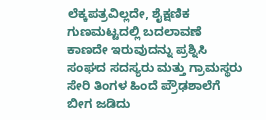ಲೆಕ್ಕಪತ್ರವಿಲ್ಲದೇ, ಶೈಕ್ಷಣಿಕ ಗುಣಮಟ್ಟದಲ್ಲಿ ಬದಲಾವಣೆ ಕಾಣದೇ ಇರುವುದನ್ನು ಪ್ರಶ್ನಿಸಿ ಸಂಘದ ಸದಸ್ಯರು ಮತ್ತು ಗ್ರಾಮಸ್ಥರು ಸೇರಿ ತಿಂಗಳ ಹಿಂದೆ ಪ್ರೌಢಶಾಲೆಗೆ ಬೀಗ ಜಡಿದು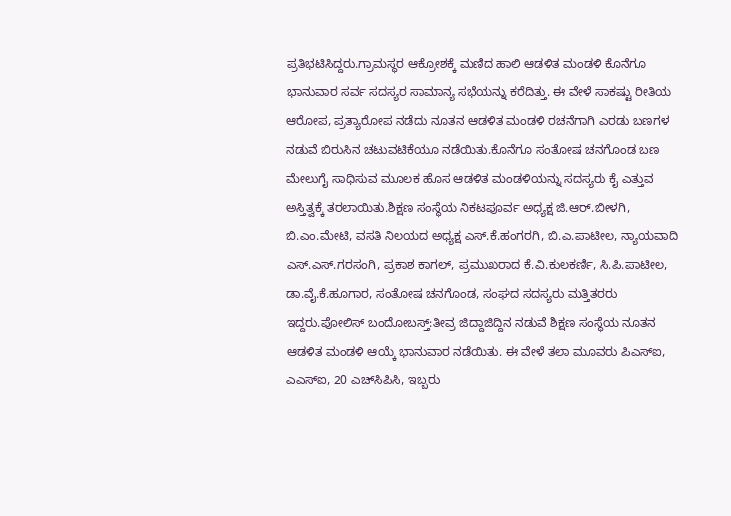ಪ್ರತಿಭಟಿಸಿದ್ದರು.ಗ್ರಾಮಸ್ಥರ ಆಕ್ರೋಶಕ್ಕೆ ಮಣಿದ ಹಾಲಿ ಆಡಳಿತ ಮಂಡಳಿ ಕೊನೆಗೂ ಭಾನುವಾರ ಸರ್ವ ಸದಸ್ಯರ ಸಾಮಾನ್ಯ ಸಭೆಯನ್ನು ಕರೆದಿತ್ತು. ಈ ವೇಳೆ ಸಾಕಷ್ಟು ರೀತಿಯ ಆರೋಪ, ಪ್ರತ್ಯಾರೋಪ ನಡೆದು ನೂತನ ಆಡಳಿತ ಮಂಡಳಿ ರಚನೆಗಾಗಿ ಎರಡು ಬಣಗಳ ನಡುವೆ ಬಿರುಸಿನ ಚಟುವಟಿಕೆಯೂ ನಡೆಯಿತು.ಕೊನೆಗೂ ಸಂತೋಷ ಚನಗೊಂಡ ಬಣ ಮೇಲುಗೈ ಸಾಧಿಸುವ ಮೂಲಕ ಹೊಸ ಆಡಳಿತ ಮಂಡಳಿಯನ್ನು ಸದಸ್ಯರು ಕೈ ಎತ್ತುವ ಅಸ್ತಿತ್ವಕ್ಕೆ ತರಲಾಯಿತು.ಶಿಕ್ಷಣ ಸಂಸ್ಥೆಯ ನಿಕಟಪೂರ್ವ ಅಧ್ಯಕ್ಷ ಜಿ.ಆ‌ರ್.ಬೀಳಗಿ, ಬಿ.ಎಂ.ಮೇಟಿ, ವಸತಿ ನಿಲಯದ ಅಧ್ಯಕ್ಷ ಎಸ್.ಕೆ.ಹಂಗರಗಿ, ಬಿ.ಎ.ಪಾಟೀಲ, ನ್ಯಾಯವಾದಿ ಎಸ್.ಎಸ್.ಗರಸಂಗಿ, ಪ್ರಕಾಶ ಕಾಗಲ್, ಪ್ರಮುಖರಾದ ಕೆ.ವಿ.ಕುಲಕರ್ಣಿ, ಸಿ.ಪಿ.ಪಾಟೀಲ, ಡಾ.ವೈ.ಕೆ.ಹೂಗಾರ, ಸಂತೋಷ ಚನಗೊಂಡ, ಸಂಘದ ಸದಸ್ಯರು ಮತ್ತಿತರರು ಇದ್ದರು.ಪೋಲಿಸ್ ಬಂದೋಬಸ್ತ್:ತೀವ್ರ ಜಿದ್ದಾಜಿದ್ದಿನ ನಡುವೆ ಶಿಕ್ಷಣ ಸಂಸ್ಥೆಯ ನೂತನ ಆಡಳಿತ ಮಂಡಳಿ ಆಯ್ಕೆ ಭಾನುವಾರ ನಡೆಯಿತು. ಈ ವೇಳೆ ತಲಾ ಮೂವರು ಪಿಎಸ್‌ಐ, ಎಎಸ್‌ಐ, 20 ಎಚ್‌ಸಿಪಿಸಿ, ಇಬ್ಬರು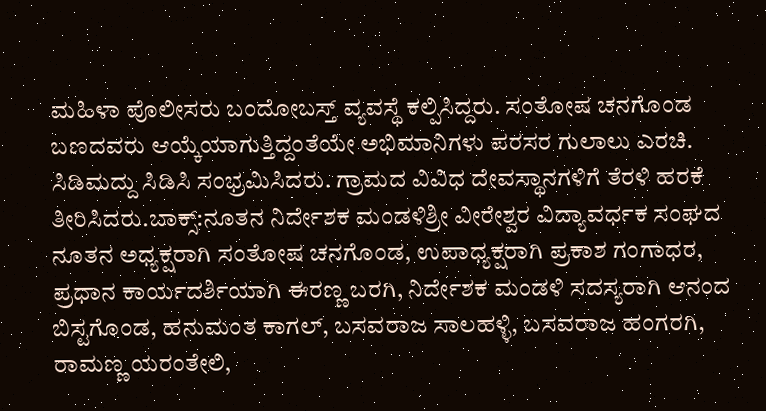ಮಹಿಳಾ ಪೊಲೀಸರು ಬಂದೋಬಸ್ತ್ ವ್ಯವಸ್ಥೆ ಕಲ್ಪಿಸಿದ್ದರು. ಸಂತೋಷ ಚನಗೊಂಡ ಬಣದವರು ಆಯ್ಕೆಯಾಗುತ್ತಿದ್ದಂತೆಯೇ ಅಭಿಮಾನಿಗಳು ಪರಸರ ಗುಲಾಲು ಎರಚಿ. ಸಿಡಿಮದ್ದು ಸಿಡಿಸಿ ಸಂಭ್ರಮಿಸಿದರು. ಗ್ರಾಮದ ವಿವಿಧ ದೇವಸ್ಥಾನಗಳಿಗೆ ತೆರಳಿ ಹರಕೆ ತೀರಿಸಿದರು.ಬಾಕ್ಸ್:ನೂತನ ನಿರ್ದೇಶಕ ಮಂಡಳಿಶ್ರೀ ವೀರೇಶ್ವರ ವಿದ್ಯಾವರ್ಧಕ ಸಂಘದ ನೂತನ ಅಧ್ಯಕ್ಷರಾಗಿ ಸಂತೋಷ ಚನಗೊಂಡ, ಉಪಾಧ್ಯಕ್ಷರಾಗಿ ಪ್ರಕಾಶ ಗಂಗಾಧರ, ಪ್ರಧಾನ ಕಾರ್ಯದರ್ಶಿಯಾಗಿ ಈರಣ್ಣ ಬರಗಿ, ನಿರ್ದೇಶಕ ಮಂಡಳಿ ಸದಸ್ಯರಾಗಿ ಆನಂದ ಬಿಸ್ಟಗೊಂಡ, ಹನುಮಂತ ಕಾಗಲ್, ಬಸವರಾಜ ಸಾಲಹಳ್ಳಿ, ಬಸವರಾಜ ಹಂಗರಗಿ, ರಾಮಣ್ಣ ಯರಂತೇಲಿ,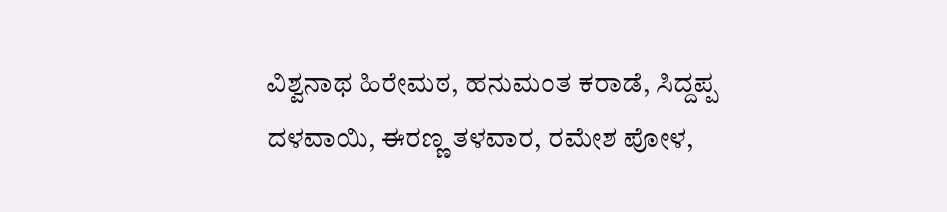ವಿಶ್ವನಾಥ ಹಿರೇಮಠ, ಹನುಮಂತ ಕರಾಡೆ, ಸಿದ್ದಪ್ಪ ದಳವಾಯಿ, ಈರಣ್ಣ ತಳವಾರ, ರಮೇಶ ಪೋಳ,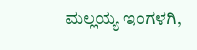ಮಲ್ಲಯ್ಯ ಇಂಗಳಗಿ,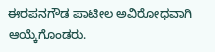ಈರಪನಗೌಡ ಪಾಟೀಲ ಅವಿರೋಧವಾಗಿ ಆಯ್ಕೆಗೊಂಡರು.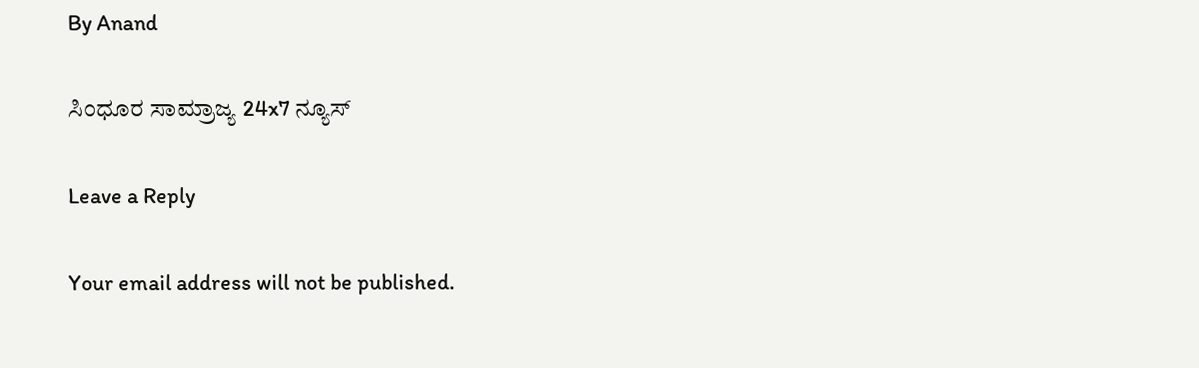By Anand

ಸಿಂಧೂರ ಸಾಮ್ರಾಜ್ಯ 24x7 ನ್ಯೂಸ್

Leave a Reply

Your email address will not be published.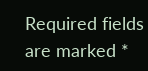Required fields are marked *